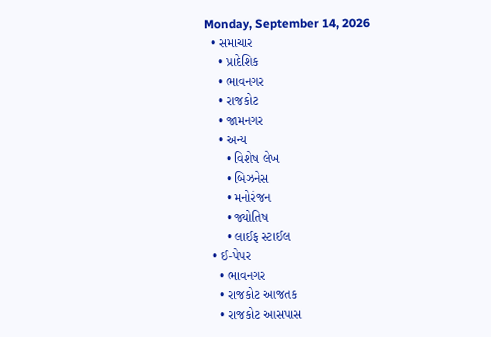Monday, September 14, 2026
  • સમાચાર
    • પ્રાદેશિક
    • ભાવનગર
    • રાજકોટ
    • જામનગર
    • અન્ય
      • વિશેષ લેખ
      • બિઝનેસ
      • મનોરંજન
      • જ્યોતિષ
      • લાઈફ સ્ટાઈલ
  • ઈ-પેપર
    • ભાવનગર
    • રાજકોટ આજતક
    • રાજકોટ આસપાસ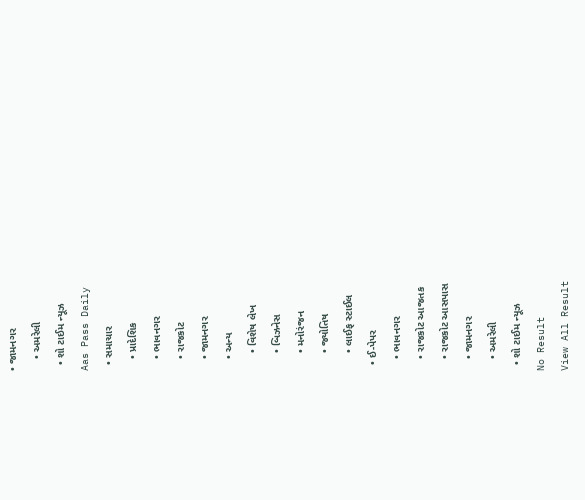• જામનગર
    • અમરેલી
  • શો ટાઈમ ન્યૂઝ
Aas Pass Daily
  • સમાચાર
    • પ્રાદેશિક
    • ભાવનગર
    • રાજકોટ
    • જામનગર
    • અન્ય
      • વિશેષ લેખ
      • બિઝનેસ
      • મનોરંજન
      • જ્યોતિષ
      • લાઈફ સ્ટાઈલ
  • ઈ-પેપર
    • ભાવનગર
    • રાજકોટ આજતક
    • રાજકોટ આસપાસ
    • જામનગર
    • અમરેલી
  • શો ટાઈમ ન્યૂઝ
No Result
View All Result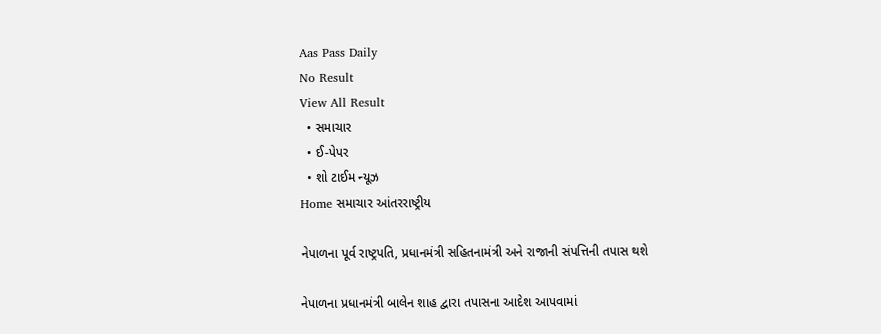Aas Pass Daily
No Result
View All Result
  • સમાચાર
  • ઈ-પેપર
  • શો ટાઈમ ન્યૂઝ
Home સમાચાર આંતરરાષ્ટ્રીય

નેપાળના પૂર્વ રાષ્ટ્રપતિ, પ્રધાનમંત્રી સહિતનામંત્રી અને રાજાની સંપત્તિની તપાસ થશે

નેપાળના પ્રધાનમંત્રી બાલેન શાહ દ્વારા તપાસના આદેશ આપવામાં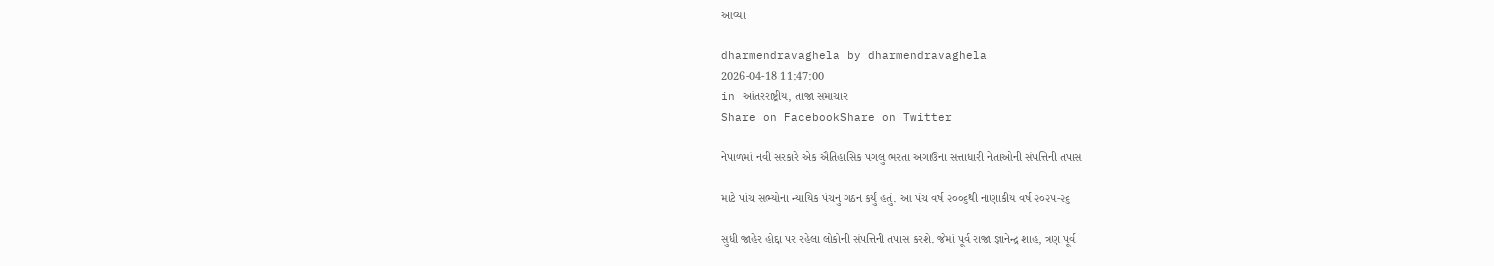આવ્યા

dharmendravaghela by dharmendravaghela
2026-04-18 11:47:00
in આંતરરાષ્ટ્રીય, તાજા સમાચાર
Share on FacebookShare on Twitter

નેપાળમાં નવી સરકારે એક ઐતિહાસિક પગલુ ભરતા અગાઉના સત્તાધારી નેતાઓની સંપત્તિની તપાસ

માટે પાંચ સભ્યોના ન્યાયિક પંચનુ ગઠન કર્યું હતું. આ પંચ વર્ષ ૨૦૦૬થી નાણાકીય વર્ષ ૨૦૨૫-૨૬

સુધી જાહેર હોદ્દા પર રહેલા લોકોની સંપત્તિની તપાસ કરશે. જેમાં પૂર્વ રાજા જ્ઞાનેન્દ્ર શાહ, ત્રણ પૂર્વ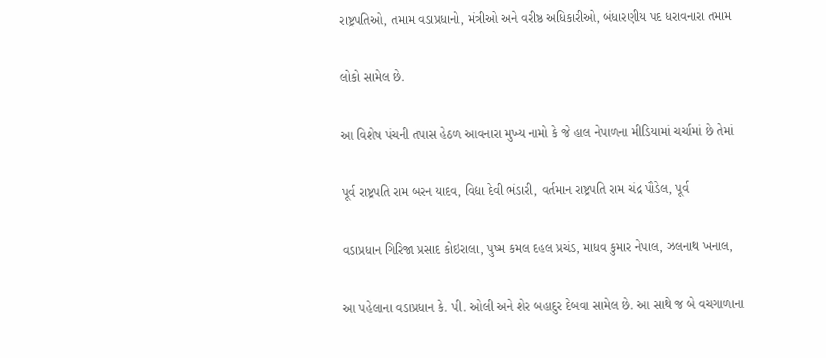રાષ્ટ્રપતિઓ, તમામ વડાપ્રધાનો, મંત્રીઓ અને વરીષ્ઠ અધિકારીઓ, બંધારણીય પદ ધરાવનારા તમામ

લોકો સામેલ છે.

આ વિશેષ પંચની તપાસ હેઠળ આવનારા મુખ્ય નામો કે જે હાલ નેપાળના મીડિયામાં ચર્ચામાં છે તેમાં

પૂર્વ રાષ્ટ્રપતિ રામ બરન યાદવ, વિદ્યા દેવી ભંડારી, વર્તમાન રાષ્ટ્રપતિ રામ ચંદ્ર પૌડેલ, પૂર્વ

વડાપ્રધાન ગિરિજા પ્રસાદ કોઇરાલા, પુષ્મ કમલ દહલ પ્રચંડ, માધવ કુમાર નેપાલ, ઝલનાથ ખનાલ,

આ પહેલાના વડાપ્રધાન કે. પી. ઓલી અને શેર બહાદુર દેબવા સામેલ છે. આ સાથે જ બે વચગાળાના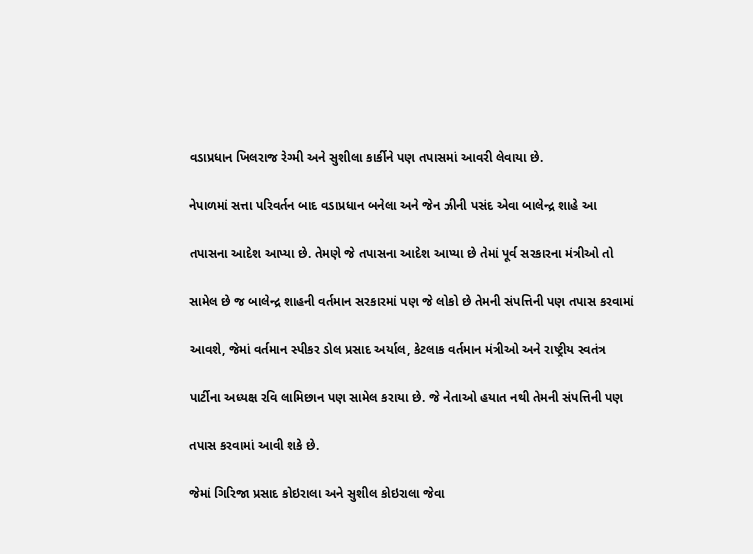વડાપ્રધાન ખિલરાજ રેગ્મી અને સુશીલા કાર્કીને પણ તપાસમાં આવરી લેવાયા છે.

નેપાળમાં સત્તા પરિવર્તન બાદ વડાપ્રધાન બનેલા અને જેન ઝીની પસંદ એવા બાલેન્દ્ર શાહે આ

તપાસના આદેશ આપ્યા છે. તેમણે જે તપાસના આદેશ આપ્યા છે તેમાં પૂર્વ સરકારના મંત્રીઓ તો

સામેલ છે જ બાલેન્દ્ર શાહની વર્તમાન સરકારમાં પણ જે લોકો છે તેમની સંપત્તિની પણ તપાસ કરવામાં

આવશે, જેમાં વર્તમાન સ્પીકર ડોલ પ્રસાદ અર્યાલ, કેટલાક વર્તમાન મંત્રીઓ અને રાષ્ટ્રીય સ્વતંત્ર

પાર્ટીના અધ્યક્ષ રવિ લામિછાન પણ સામેલ કરાયા છે. જે નેતાઓ હયાત નથી તેમની સંપત્તિની પણ

તપાસ કરવામાં આવી શકે છે.

જેમાં ગિરિજા પ્રસાદ કોઇરાલા અને સુશીલ કોઇરાલા જેવા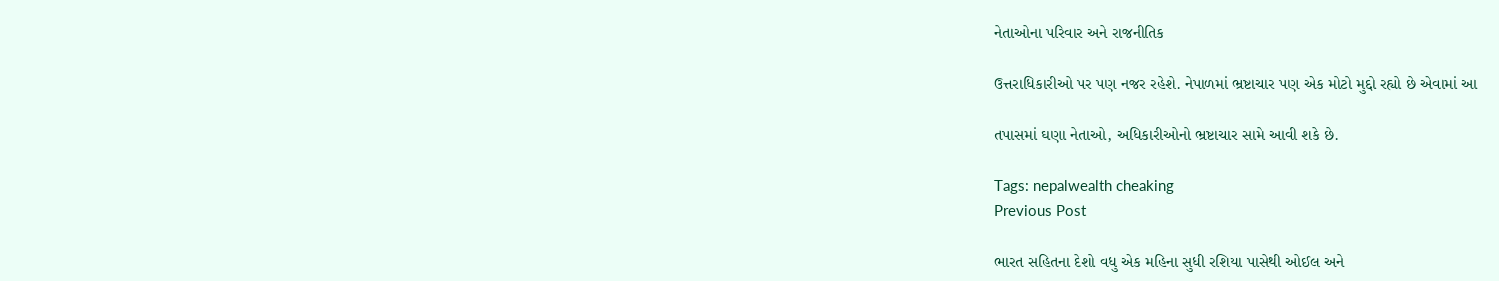નેતાઓના પરિવાર અને રાજનીતિક

ઉત્તરાધિકારીઓ પર પણ નજર રહેશે. નેપાળમાં ભ્રષ્ટાચાર પણ એક મોટો મુદ્દો રહ્યો છે એવામાં આ

તપાસમાં ઘણા નેતાઓ, અધિકારીઓનો ભ્રષ્ટાચાર સામે આવી શકે છે.

Tags: nepalwealth cheaking
Previous Post

ભારત સહિતના દેશો વધુ એક મહિના સુધી રશિયા પાસેથી ઓઈલ અને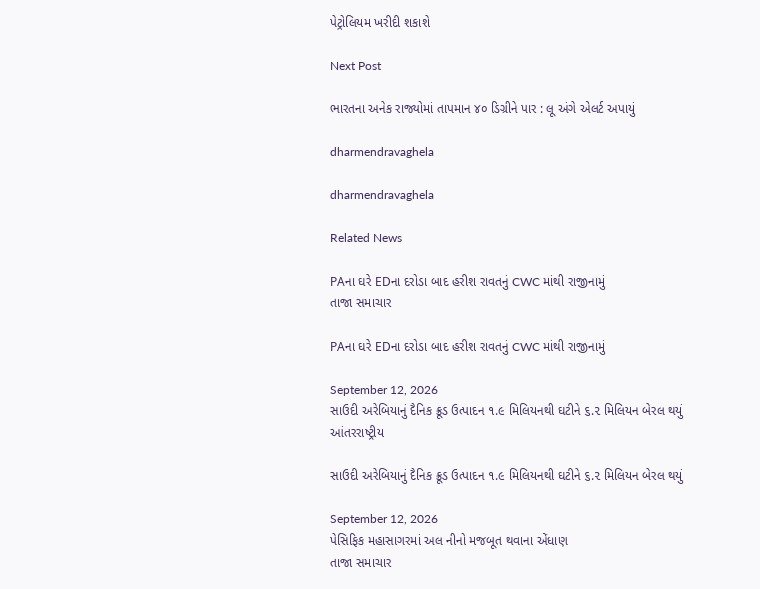પેટ્રોલિયમ ખરીદી શકાશે

Next Post

ભારતના અનેક રાજ્યોમાં તાપમાન ૪૦ ડિગ્રીને પાર : લૂ અંગે એલર્ટ અપાયું

dharmendravaghela

dharmendravaghela

Related News

PAના ઘરે EDના દરોડા બાદ હરીશ રાવતનું CWC માંથી રાજીનામું
તાજા સમાચાર

PAના ઘરે EDના દરોડા બાદ હરીશ રાવતનું CWC માંથી રાજીનામું

September 12, 2026
સાઉદી અરેબિયાનું દૈનિક ક્રૂડ ઉત્પાદન ૧.૯ મિલિયનથી ઘટીને ૬.૨ મિલિયન બેરલ થયું
આંતરરાષ્ટ્રીય

સાઉદી અરેબિયાનું દૈનિક ક્રૂડ ઉત્પાદન ૧.૯ મિલિયનથી ઘટીને ૬.૨ મિલિયન બેરલ થયું

September 12, 2026
પેસિફિક મહાસાગરમાં અલ નીનો મજબૂત થવાના એંધાણ
તાજા સમાચાર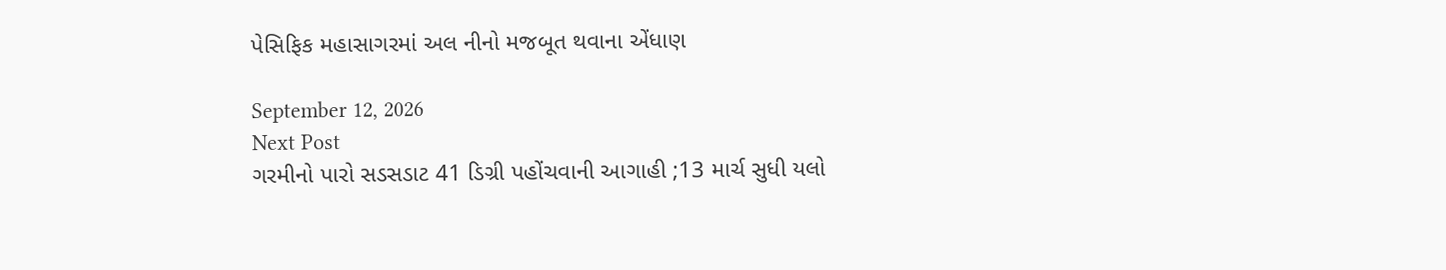પેસિફિક મહાસાગરમાં અલ નીનો મજબૂત થવાના એંધાણ

September 12, 2026
Next Post
ગરમીનો પારો સડસડાટ 41 ડિગ્રી પહોંચવાની આગાહી ;13 માર્ચ સુધી યલો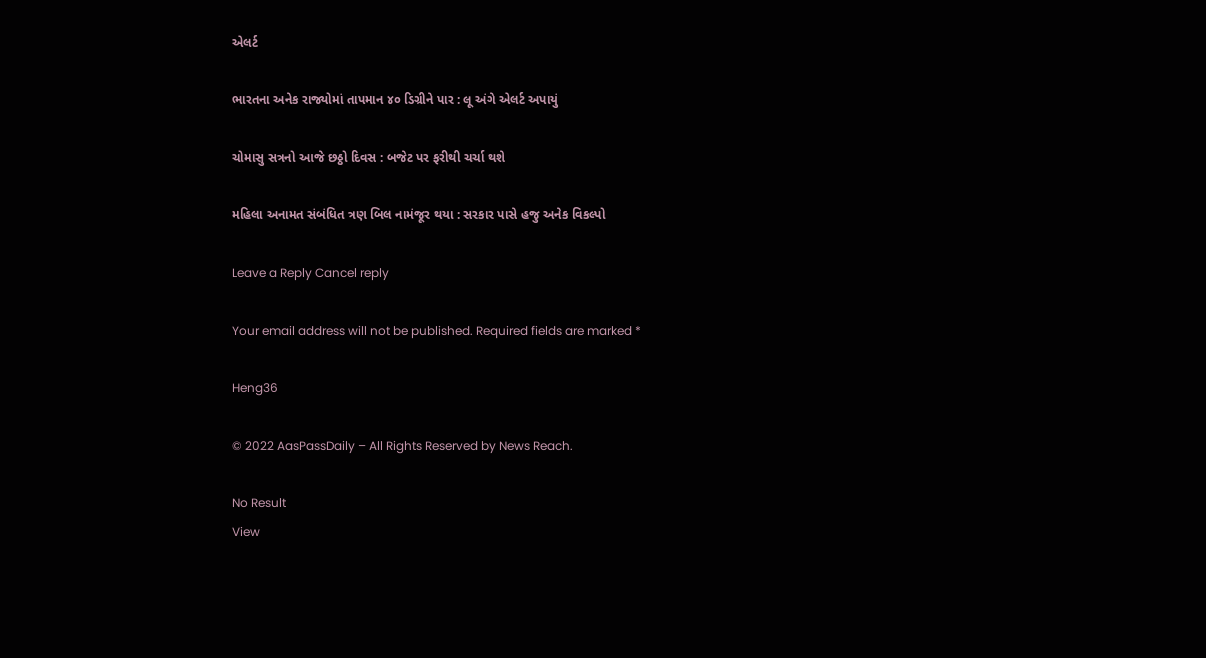એલર્ટ

ભારતના અનેક રાજ્યોમાં તાપમાન ૪૦ ડિગ્રીને પાર : લૂ અંગે એલર્ટ અપાયું

ચોમાસુ સત્રનો આજે છઠ્ઠો દિવસ : બજેટ પર ફરીથી ચર્ચા થશે

મહિલા અનામત સંબંધિત ત્રણ બિલ નામંજૂર થયા : સરકાર પાસે હજુ અનેક વિકલ્પો

Leave a Reply Cancel reply

Your email address will not be published. Required fields are marked *

Heng36

© 2022 AasPassDaily – All Rights Reserved by News Reach.

No Result
View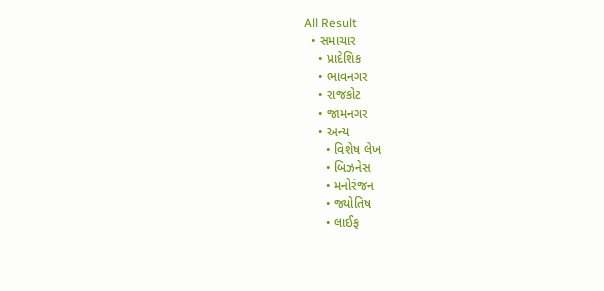All Result
  • સમાચાર
    • પ્રાદેશિક
    • ભાવનગર
    • રાજકોટ
    • જામનગર
    • અન્ય
      • વિશેષ લેખ
      • બિઝનેસ
      • મનોરંજન
      • જ્યોતિષ
      • લાઈફ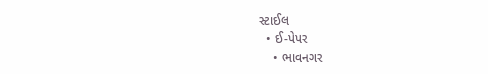સ્ટાઈલ
  • ઈ-પેપર
    • ભાવનગર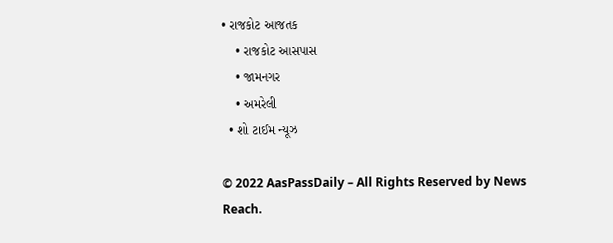• રાજકોટ આજતક
    • રાજકોટ આસપાસ
    • જામનગર
    • અમરેલી
  • શો ટાઈમ ન્યૂઝ

© 2022 AasPassDaily – All Rights Reserved by News Reach.